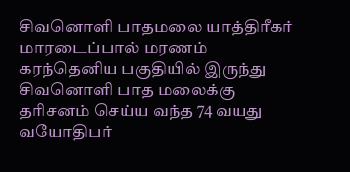சிவனொளி பாதமலை யாத்திரீகர் மாரடைப்பால் மரணம்
கரந்தெனிய பகுதியில் இருந்து சிவனொளி பாத மலைக்கு தரிசனம் செய்ய வந்த 74 வயது வயோதிபர்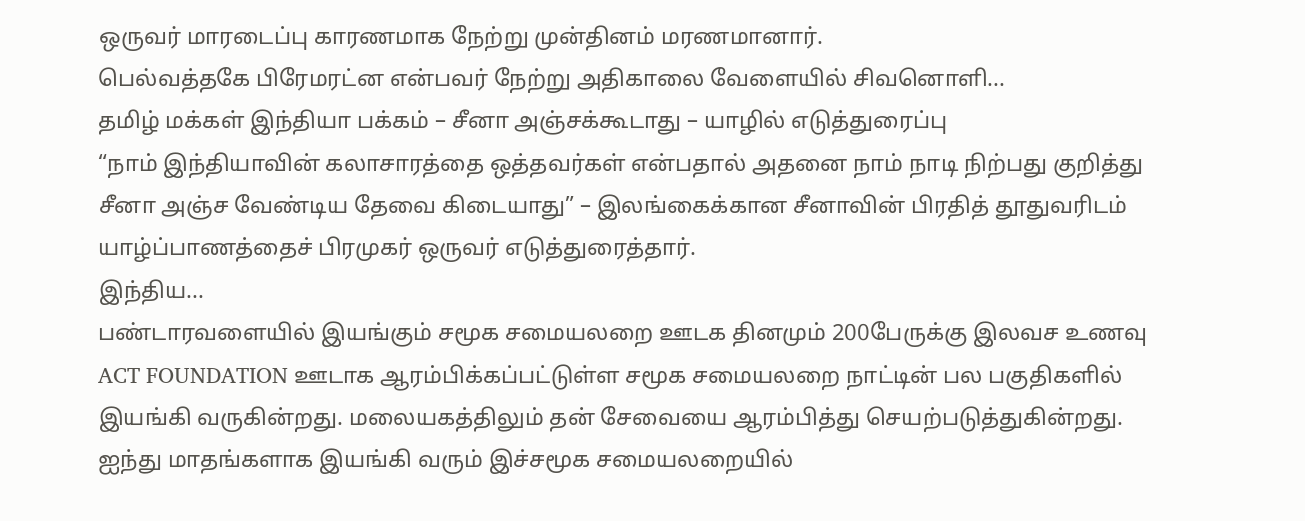ஒருவர் மாரடைப்பு காரணமாக நேற்று முன்தினம் மரணமானார்.
பெல்வத்தகே பிரேமரட்ன என்பவர் நேற்று அதிகாலை வேளையில் சிவனொளி...
தமிழ் மக்கள் இந்தியா பக்கம் – சீனா அஞ்சக்கூடாது – யாழில் எடுத்துரைப்பு
“நாம் இந்தியாவின் கலாசாரத்தை ஒத்தவர்கள் என்பதால் அதனை நாம் நாடி நிற்பது குறித்து சீனா அஞ்ச வேண்டிய தேவை கிடையாது” – இலங்கைக்கான சீனாவின் பிரதித் தூதுவரிடம் யாழ்ப்பாணத்தைச் பிரமுகர் ஒருவர் எடுத்துரைத்தார்.
இந்திய...
பண்டாரவளையில் இயங்கும் சமூக சமையலறை ஊடக தினமும் 200பேருக்கு இலவச உணவு
ACT FOUNDATION ஊடாக ஆரம்பிக்கப்பட்டுள்ள சமூக சமையலறை நாட்டின் பல பகுதிகளில் இயங்கி வருகின்றது. மலையகத்திலும் தன் சேவையை ஆரம்பித்து செயற்படுத்துகின்றது.
ஐந்து மாதங்களாக இயங்கி வரும் இச்சமூக சமையலறையில்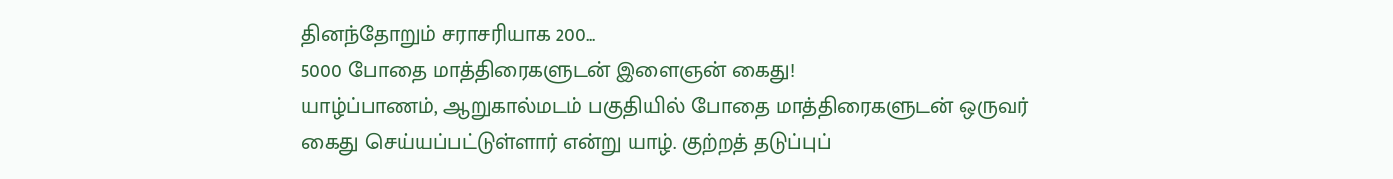தினந்தோறும் சராசரியாக 200...
5000 போதை மாத்திரைகளுடன் இளைஞன் கைது!
யாழ்ப்பாணம், ஆறுகால்மடம் பகுதியில் போதை மாத்திரைகளுடன் ஒருவர் கைது செய்யப்பட்டுள்ளார் என்று யாழ். குற்றத் தடுப்புப்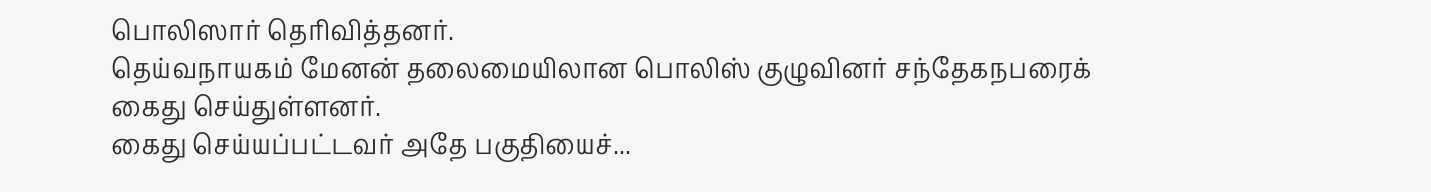பொலிஸார் தெரிவித்தனர்.
தெய்வநாயகம் மேனன் தலைமையிலான பொலிஸ் குழுவினர் சந்தேகநபரைக் கைது செய்துள்ளனர்.
கைது செய்யப்பட்டவர் அதே பகுதியைச்...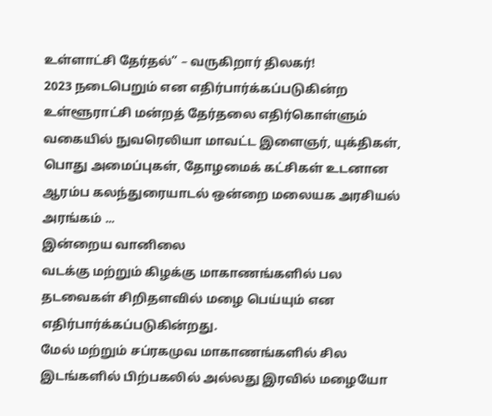உள்ளாட்சி தேர்தல்” – வருகிறார் திலகர்!
2023 நடைபெறும் என எதிர்பார்க்கப்படுகின்ற உள்ளூராட்சி மன்றத் தேர்தலை எதிர்கொள்ளும் வகையில் நுவரெலியா மாவட்ட இளைஞர், யுக்திகள், பொது அமைப்புகள், தோழமைக் கட்சிகள் உடனான ஆரம்ப கலந்துரையாடல் ஒன்றை மலையக அரசியல் அரங்கம் ...
இன்றைய வானிலை
வடக்கு மற்றும் கிழக்கு மாகாணங்களில் பல தடவைகள் சிறிதளவில் மழை பெய்யும் என எதிர்பார்க்கப்படுகின்றது.
மேல் மற்றும் சப்ரகமுவ மாகாணங்களில் சில இடங்களில் பிற்பகலில் அல்லது இரவில் மழையோ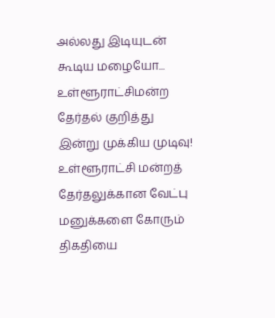அல்லது இடியுடன் கூடிய மழையோ...
உள்ளூராட்சிமன்ற தேர்தல் குறித்து இன்று முக்கிய முடிவு!
உள்ளூராட்சி மன்றத் தேர்தலுக்கான வேட்பு மனுக்களை கோரும் திகதியை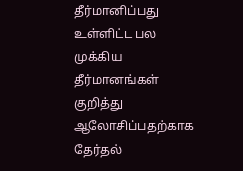தீர்மானிப்பது உள்ளிட்ட பல முக்கிய தீர்மானங்கள் குறித்து ஆலோசிப்பதற்காக தேர்தல்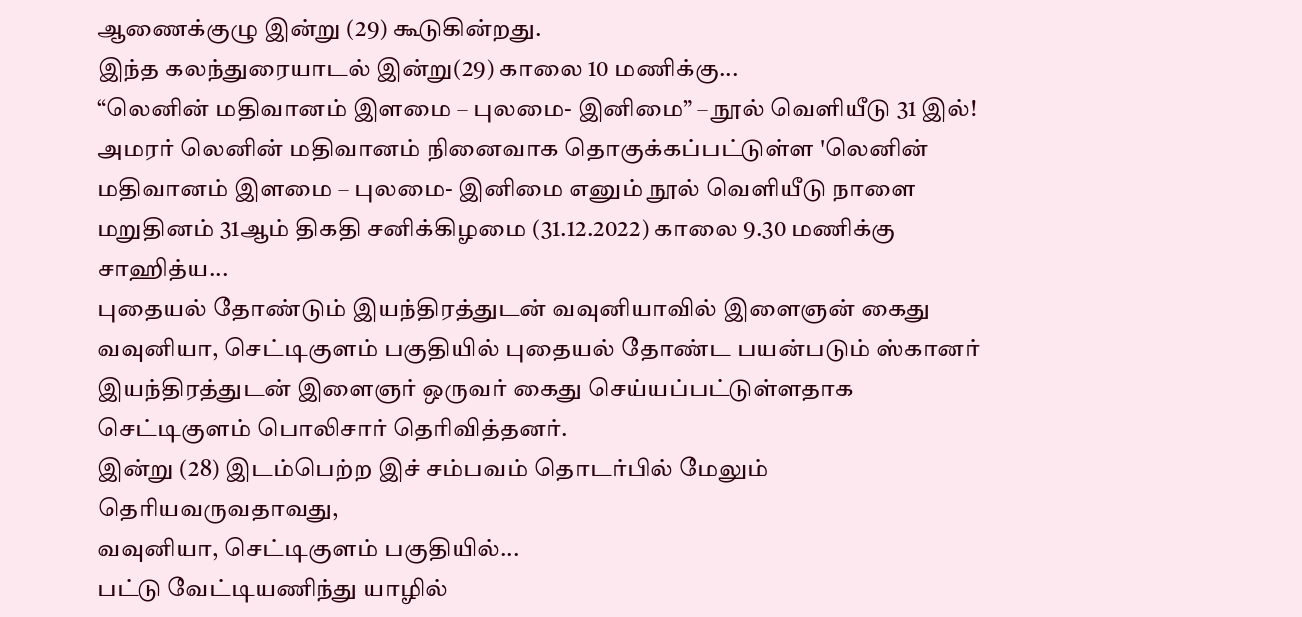ஆணைக்குழு இன்று (29) கூடுகின்றது.
இந்த கலந்துரையாடல் இன்று(29) காலை 10 மணிக்கு...
“லெனின் மதிவானம் இளமை – புலமை- இனிமை” – நூல் வெளியீடு 31 இல்!
அமரர் லெனின் மதிவானம் நினைவாக தொகுக்கப்பட்டுள்ள 'லெனின் மதிவானம் இளமை – புலமை- இனிமை எனும் நூல் வெளியீடு நாளை மறுதினம் 31ஆம் திகதி சனிக்கிழமை (31.12.2022) காலை 9.30 மணிக்கு சாஹித்ய...
புதையல் தோண்டும் இயந்திரத்துடன் வவுனியாவில் இளைஞன் கைது
வவுனியா, செட்டிகுளம் பகுதியில் புதையல் தோண்ட பயன்படும் ஸ்கானர் இயந்திரத்துடன் இளைஞர் ஒருவர் கைது செய்யப்பட்டுள்ளதாக செட்டிகுளம் பொலிசார் தெரிவித்தனர்.
இன்று (28) இடம்பெற்ற இச் சம்பவம் தொடர்பில் மேலும் தெரியவருவதாவது,
வவுனியா, செட்டிகுளம் பகுதியில்...
பட்டு வேட்டியணிந்து யாழில்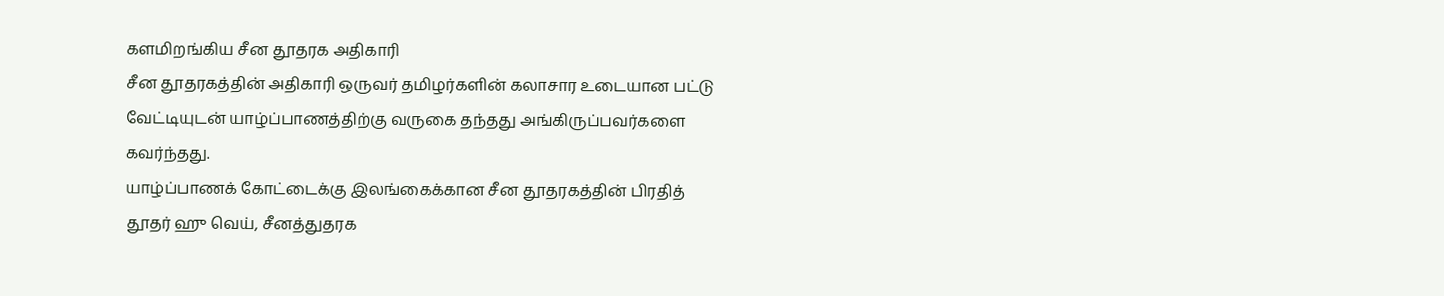களமிறங்கிய சீன தூதரக அதிகாரி
சீன தூதரகத்தின் அதிகாரி ஒருவர் தமிழர்களின் கலாசார உடையான பட்டு வேட்டியுடன் யாழ்ப்பாணத்திற்கு வருகை தந்தது அங்கிருப்பவர்களை கவர்ந்தது.
யாழ்ப்பாணக் கோட்டைக்கு இலங்கைக்கான சீன தூதரகத்தின் பிரதித் தூதர் ஹு வெய், சீனத்துதரக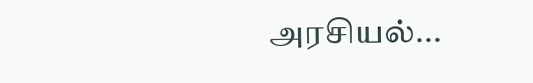அரசியல்...